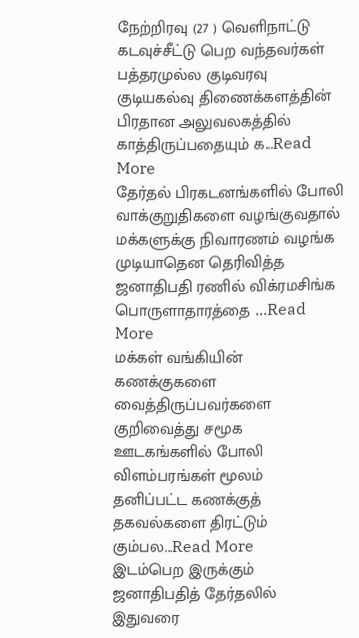நேற்றிரவு (27 ) வெளிநாட்டு கடவுச்சீட்டு பெற வந்தவர்கள் பத்தரமுல்ல குடிவரவு குடியகல்வு திணைக்களத்தின் பிரதான அலுவலகத்தில் காத்திருப்பதையும் க...Read More
தேர்தல் பிரகடனங்களில் போலி வாக்குறுதிகளை வழங்குவதால் மக்களுக்கு நிவாரணம் வழங்க முடியாதென தெரிவித்த ஜனாதிபதி ரணில் விக்ரமசிங்க பொருளாதாரத்தை ...Read More
மக்கள் வங்கியின் கணக்குகளை வைத்திருப்பவர்களை குறிவைத்து சமூக ஊடகங்களில் போலி விளம்பரங்கள் மூலம் தனிப்பட்ட கணக்குத் தகவல்களை திரட்டும் கும்பல...Read More
இடம்பெற இருக்கும் ஜனாதிபதித் தேர்தலில் இதுவரை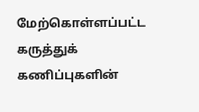மேற்கொள்ளப்பட்ட கருத்துக் கணிப்புகளின்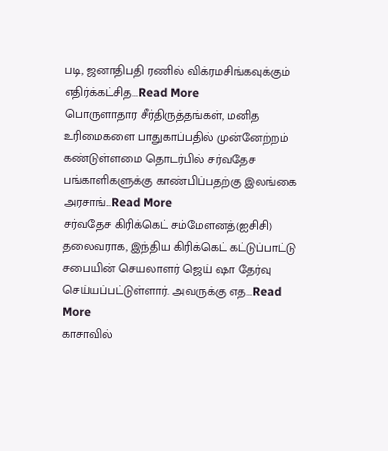படி, ஜனாதிபதி ரணில் விக்ரமசிங்கவுக்கும் எதிர்க்கட்சித...Read More
பொருளாதார சீர்திருத்தங்கள், மனித உரிமைகளை பாதுகாப்பதில் முன்னேற்றம் கண்டுள்ளமை தொடர்பில் சர்வதேச பங்காளிகளுக்கு காண்பிப்பதற்கு இலங்கை அரசாங்...Read More
சர்வதேச கிரிக்கெட் சம்மேளனத்(ஐசிசி) தலைவராக, இந்திய கிரிக்கெட் கட்டுப்பாட்டு சபையின் செயலாளர் ஜெய் ஷா தேர்வு செய்யப்பட்டுள்ளார். அவருக்கு எத...Read More
காசாவில்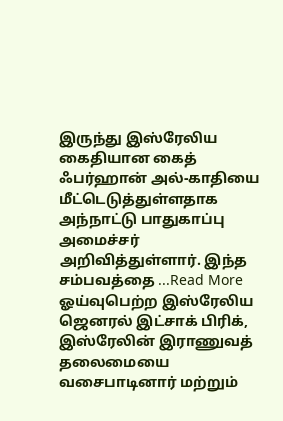இருந்து இஸ்ரேலிய கைதியான கைத் ஃபர்ஹான் அல்-காதியை மீட்டெடுத்துள்ளதாக அந்நாட்டு பாதுகாப்பு அமைச்சர் அறிவித்துள்ளார். இந்த சம்பவத்தை ...Read More
ஓய்வுபெற்ற இஸ்ரேலிய ஜெனரல் இட்சாக் பிரிக், இஸ்ரேலின் இராணுவத் தலைமையை வசைபாடினார் மற்றும்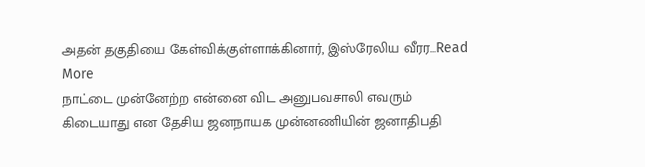அதன் தகுதியை கேள்விக்குள்ளாக்கினார், இஸ்ரேலிய வீரர...Read More
நாட்டை முன்னேற்ற என்னை விட அனுபவசாலி எவரும் கிடையாது என தேசிய ஜனநாயக முன்னணியின் ஜனாதிபதி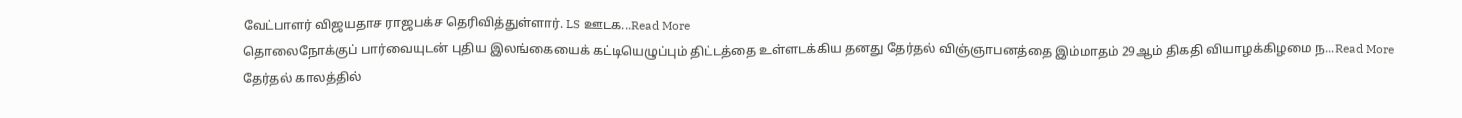வேட்பாளர் விஜயதாச ராஜபக்ச தெரிவித்துள்ளார். LS ஊடக...Read More
தொலைநோக்குப் பார்வையுடன் புதிய இலங்கையைக் கட்டியெழுப்பும் திட்டத்தை உள்ளடக்கிய தனது தேர்தல் விஞ்ஞாபனத்தை இம்மாதம் 29ஆம் திகதி வியாழக்கிழமை ந...Read More
தேர்தல் காலத்தில்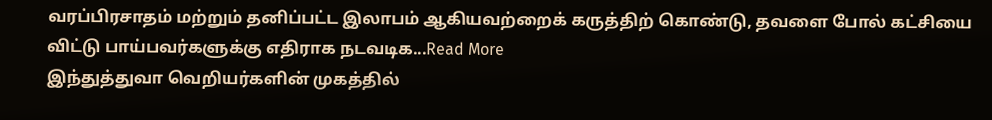வரப்பிரசாதம் மற்றும் தனிப்பட்ட இலாபம் ஆகியவற்றைக் கருத்திற் கொண்டு, தவளை போல் கட்சியை விட்டு பாய்பவர்களுக்கு எதிராக நடவடிக...Read More
இந்துத்துவா வெறியர்களின் முகத்தில்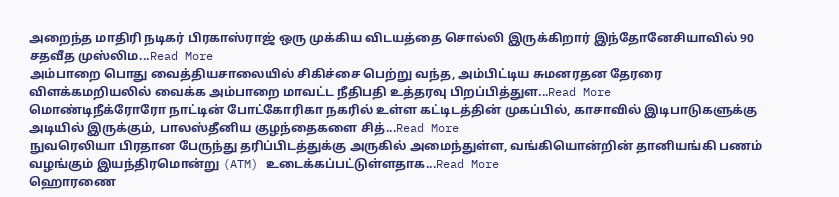அறைந்த மாதிரி நடிகர் பிரகாஸ்ராஜ் ஒரு முக்கிய விடயத்தை சொல்லி இருக்கிறார் இந்தோனேசியாவில் 90 சதவீத முஸ்லிம...Read More
அம்பாறை பொது வைத்தியசாலையில் சிகிச்சை பெற்று வந்த, அம்பிட்டிய சுமனரதன தேரரை விளக்கமறியலில் வைக்க அம்பாறை மாவட்ட நீதிபதி உத்தரவு பிறப்பித்துள...Read More
மொண்டிநீக்ரோரோ நாட்டின் போட்கோரிகா நகரில் உள்ள கட்டிடத்தின் முகப்பில், காசாவில் இடிபாடுகளுக்கு அடியில் இருக்கும், பாலஸ்தீனிய குழந்தைகளை சித்...Read More
நுவரெலியா பிரதான பேருந்து தரிப்பிடத்துக்கு அருகில் அமைந்துள்ள, வங்கியொன்றின் தானியங்கி பணம் வழங்கும் இயந்திரமொன்று (ATM) உடைக்கப்பட்டுள்ளதாக...Read More
ஹொரணை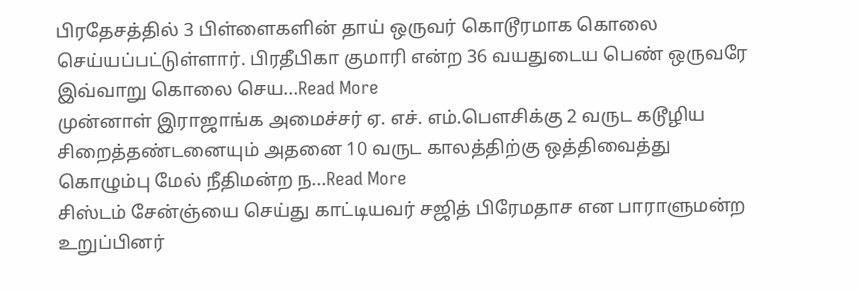பிரதேசத்தில் 3 பிள்ளைகளின் தாய் ஒருவர் கொடூரமாக கொலை செய்யப்பட்டுள்ளார். பிரதீபிகா குமாரி என்ற 36 வயதுடைய பெண் ஒருவரே இவ்வாறு கொலை செய...Read More
முன்னாள் இராஜாங்க அமைச்சர் ஏ. எச். எம்.பௌசிக்கு 2 வருட கடூழிய சிறைத்தண்டனையும் அதனை 10 வருட காலத்திற்கு ஒத்திவைத்து கொழும்பு மேல் நீதிமன்ற ந...Read More
சிஸ்டம் சேன்ஞ்யை செய்து காட்டியவர் சஜித் பிரேமதாச என பாராளுமன்ற உறுப்பினர்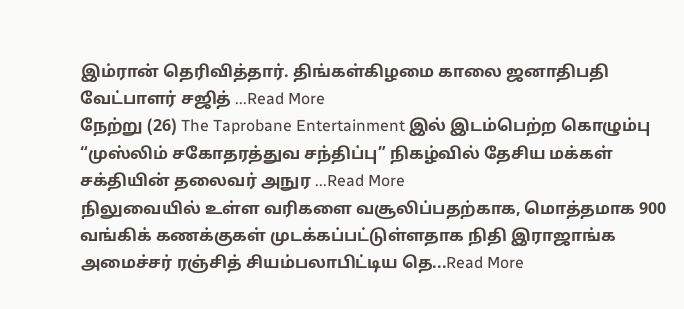இம்ரான் தெரிவித்தார். திங்கள்கிழமை காலை ஜனாதிபதி வேட்பாளர் சஜித் ...Read More
நேற்று (26) The Taprobane Entertainment இல் இடம்பெற்ற கொழும்பு “முஸ்லிம் சகோதரத்துவ சந்திப்பு” நிகழ்வில் தேசிய மக்கள் சக்தியின் தலைவர் அநுர ...Read More
நிலுவையில் உள்ள வரிகளை வசூலிப்பதற்காக, மொத்தமாக 900 வங்கிக் கணக்குகள் முடக்கப்பட்டுள்ளதாக நிதி இராஜாங்க அமைச்சர் ரஞ்சித் சியம்பலாபிட்டிய தெ...Read More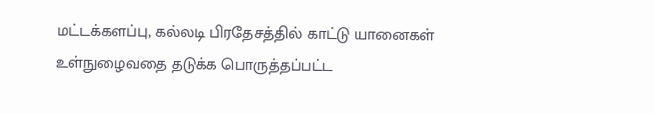மட்டக்களப்பு, கல்லடி பிரதேசத்தில் காட்டு யானைகள் உள்நுழைவதை தடுக்க பொருத்தப்பட்ட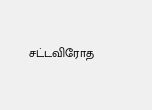சட்டவிரோத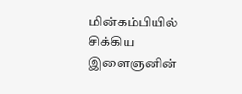மின்கம்பியில் சிக்கிய இளைஞனின்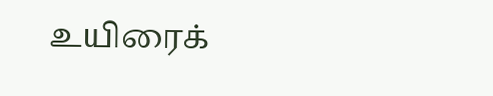உயிரைக்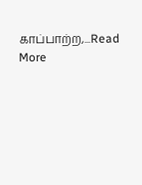காப்பாற்ற,...Read More